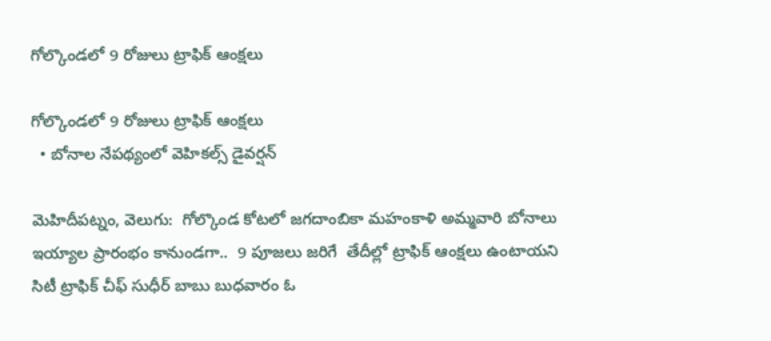గోల్కొండలో 9 రోజులు ట్రాఫిక్ ఆంక్షలు

గోల్కొండలో 9 రోజులు ట్రాఫిక్ ఆంక్షలు
  • బోనాల నేపథ్యంలో వెహికల్స్ డైవర్షన్

మెహిదీపట్నం, వెలుగు:  గోల్కొండ కోటలో జగదాంబికా మహంకాళి అమ్మవారి బోనాలు ఇయ్యాల ప్రారంభం కానుండగా..  9 పూజలు జరిగే  తేదీల్లో ట్రాఫిక్ ఆంక్షలు ఉంటాయని సిటీ ట్రాఫిక్ చీఫ్ సుధీర్ బాబు బుధవారం ఓ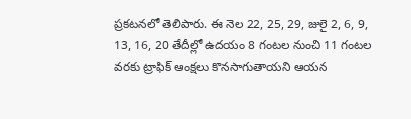ప్రకటనలో తెలిపారు. ఈ నెల 22, 25, 29, జులై 2, 6, 9, 13, 16, 20 తేదీల్లో ఉదయం 8 గంటల నుంచి 11 గంటల వరకు ట్రాఫిక్ ఆంక్షలు కొనసాగుతాయని ఆయన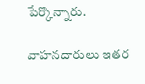పేర్కొన్నారు.

వాహనదారులు ఇతర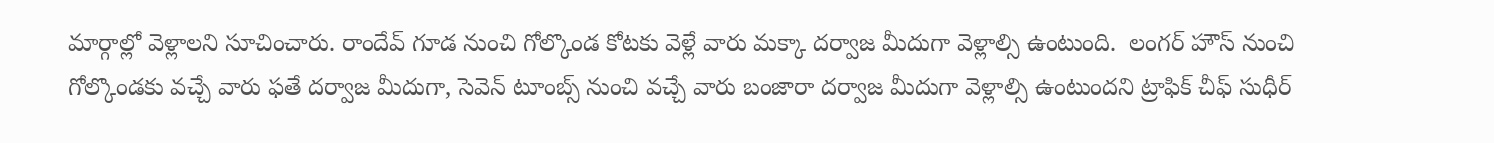మార్గాల్లో వెళ్లాలని సూచించారు. రాందేవ్ గూడ నుంచి గోల్కొండ కోటకు వెళ్లే వారు మక్కా దర్వాజ మీదుగా వెళ్లాల్సి ఉంటుంది.  లంగర్ హౌస్ నుంచి గోల్కొండకు వచ్చే వారు ఫతే దర్వాజ మీదుగా, సెవెన్ టూంబ్స్ నుంచి వచ్చే వారు బంజారా దర్వాజ మీదుగా వెళ్లాల్సి ఉంటుందని ట్రాఫిక్ చీఫ్ సుధీర్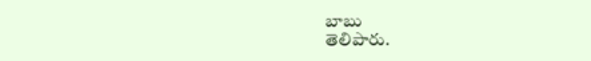బాబు
తెలిపారు.